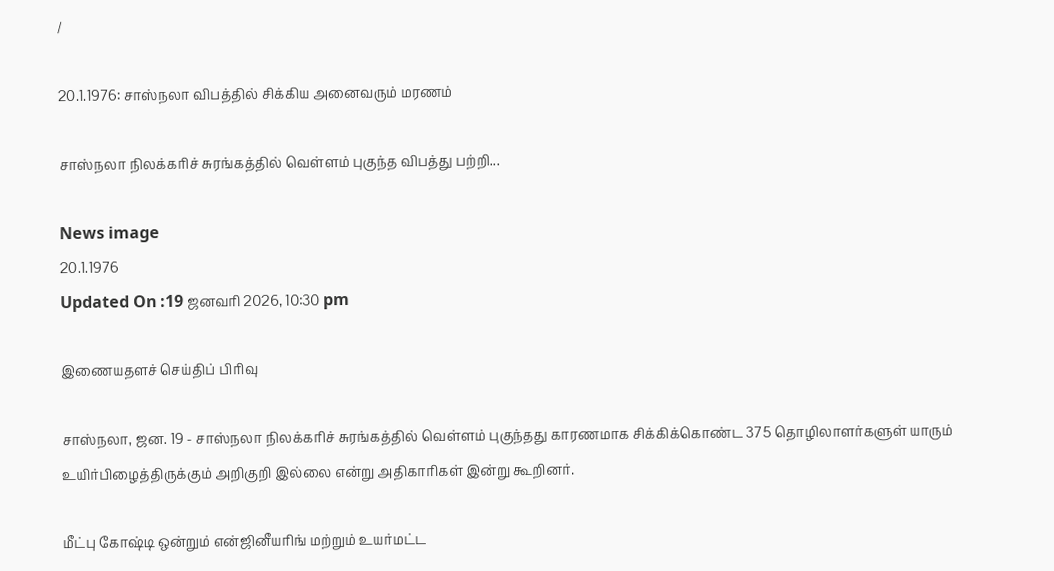/

20.1.1976: சாஸ்நலா விபத்தில் சிக்கிய அனைவரும் மரணம்

சாஸ்நலா நிலக்கரிச் சுரங்கத்தில் வெள்ளம் புகுந்த விபத்து பற்றி...

News image
20.1.1976
Updated On :19 ஜனவரி 2026, 10:30 pm

இணையதளச் செய்திப் பிரிவு

சாஸ்நலா, ஜன. 19 - சாஸ்நலா நிலக்கரிச் சுரங்கத்தில் வெள்ளம் புகுந்தது காரணமாக சிக்கிக்கொண்ட 375 தொழிலாளர்களுள் யாரும் உயிர்பிழைத்திருக்கும் அறிகுறி இல்லை என்று அதிகாரிகள் இன்று கூறினர்.

மீட்பு கோஷ்டி ஒன்றும் என்ஜினீயரிங் மற்றும் உயர்மட்ட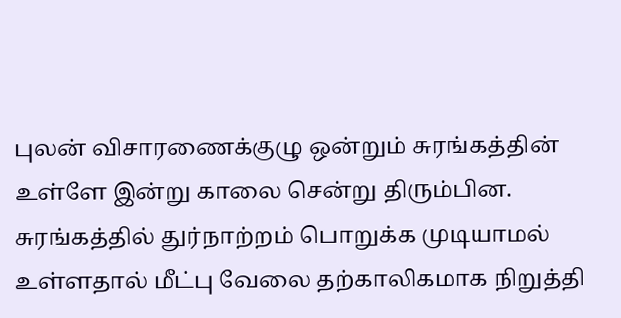புலன் விசாரணைக்குழு ஒன்றும் சுரங்கத்தின் உள்ளே இன்று காலை சென்று திரும்பின. சுரங்கத்தில் துர்நாற்றம் பொறுக்க முடியாமல் உள்ளதால் மீட்பு வேலை தற்காலிகமாக நிறுத்தி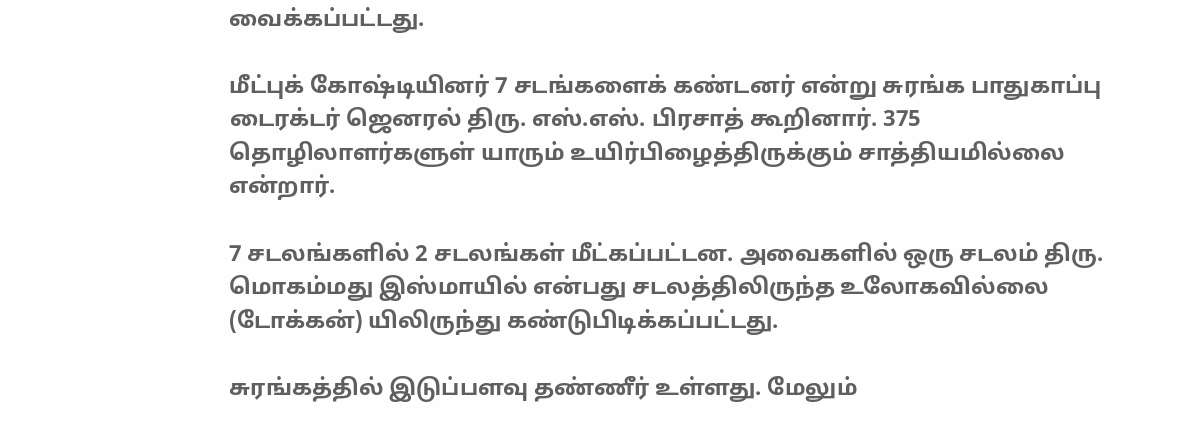வைக்கப்பட்டது.

மீட்புக் கோஷ்டியினர் 7 சடங்களைக் கண்டனர் என்று சுரங்க பாதுகாப்பு டைரக்டர் ஜெனரல் திரு. எஸ்.எஸ். பிரசாத் கூறினார். 375 தொழிலாளர்களுள் யாரும் உயிர்பிழைத்திருக்கும் சாத்தியமில்லை என்றார்.

7 சடலங்களில் 2 சடலங்கள் மீட்கப்பட்டன. அவைகளில் ஒரு சடலம் திரு. மொகம்மது இஸ்மாயில் என்பது சடலத்திலிருந்த உலோகவில்லை (டோக்கன்) யிலிருந்து கண்டுபிடிக்கப்பட்டது.

சுரங்கத்தில் இடுப்பளவு தண்ணீர் உள்ளது. மேலும்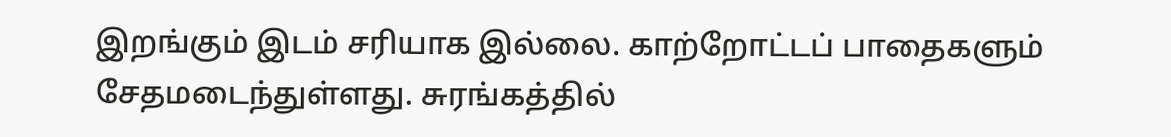இறங்கும் இடம் சரியாக இல்லை. காற்றோட்டப் பாதைகளும் சேதமடைந்துள்ளது. சுரங்கத்தில்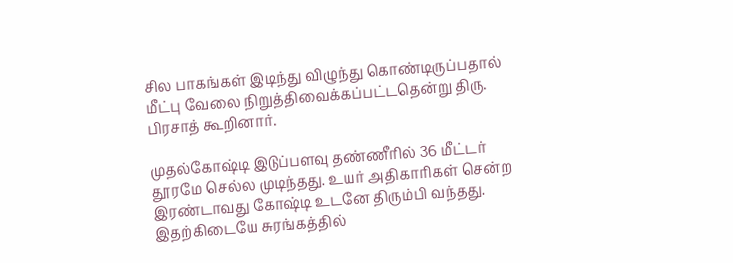சில பாகங்கள் இடிந்து விழுந்து கொண்டிருப்பதால் மீட்பு வேலை நிறுத்திவைக்கப்பட்டதென்று திரு. பிரசாத் கூறினார்.

முதல்கோஷ்டி இடுப்பளவு தண்ணீரில் 36 மீட்டர் தூரமே செல்ல முடிந்தது. உயர் அதிகாரிகள் சென்ற இரண்டாவது கோஷ்டி உடனே திரும்பி வந்தது. இதற்கிடையே சுரங்கத்தில்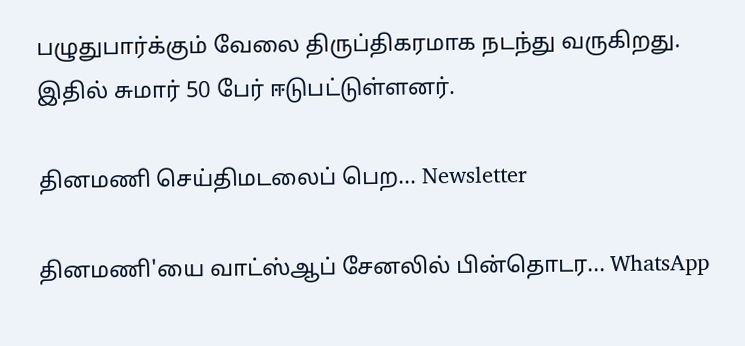பழுதுபார்க்கும் வேலை திருப்திகரமாக நடந்து வருகிறது. இதில் சுமார் 50 பேர் ஈடுபட்டுள்ளனர்.

தினமணி செய்திமடலைப் பெற... Newsletter

தினமணி'யை வாட்ஸ்ஆப் சேனலில் பின்தொடர... WhatsApp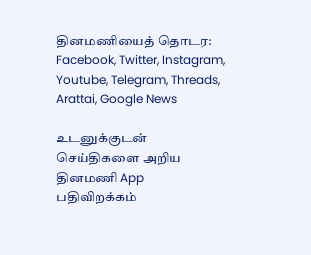தினமணியைத் தொடர: Facebook, Twitter, Instagram, Youtube, Telegram, Threads, Arattai, Google News

உடனுக்குடன் செய்திகளை அறிய தினமணி App பதிவிறக்கம்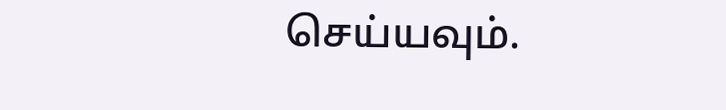செய்யவும்.